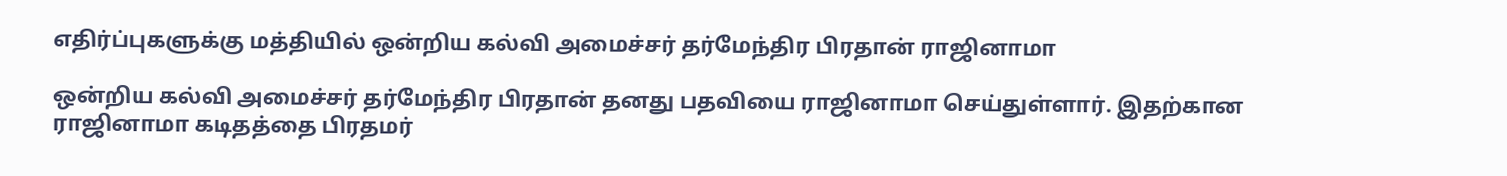எதிர்ப்புகளுக்கு மத்தியில் ஒன்றிய கல்வி அமைச்சர் தர்மேந்திர பிரதான் ராஜினாமா

ஒன்றிய கல்வி அமைச்சர் தர்மேந்திர பிரதான் தனது பதவியை ராஜினாமா செய்துள்ளார். இதற்கான ராஜினாமா கடிதத்தை பிரதமர்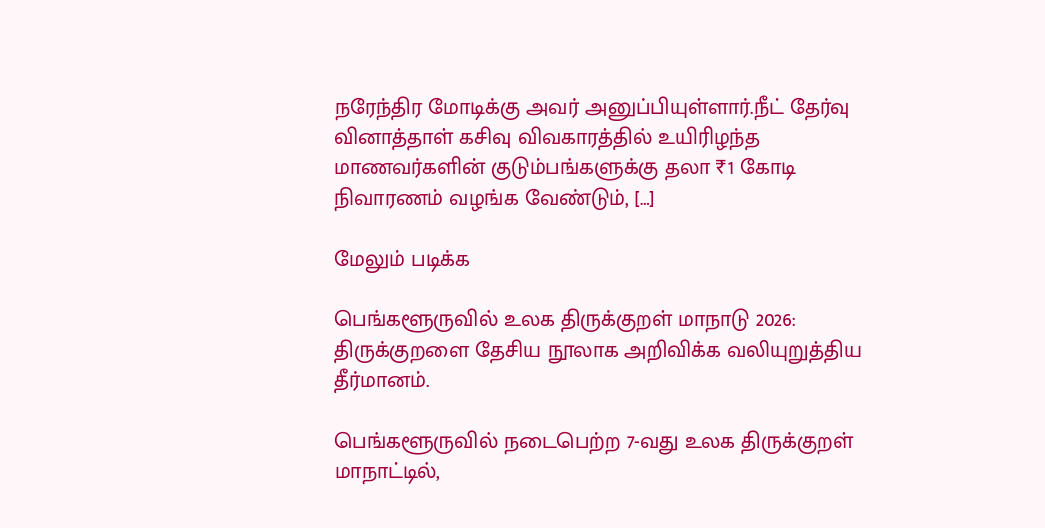நரேந்திர மோடிக்கு அவர் அனுப்பியுள்ளார்.நீட் தேர்வு வினாத்தாள் கசிவு விவகாரத்தில் உயிரிழந்த மாணவர்களின் குடும்பங்களுக்கு தலா ₹1 கோடி நிவாரணம் வழங்க வேண்டும், […]

மேலும் படிக்க

பெங்களூருவில் உலக திருக்குறள் மாநாடு 2026: திருக்குறளை தேசிய நூலாக அறிவிக்க வலியுறுத்திய தீர்மானம்.

பெங்களூருவில் நடைபெற்ற 7-வது உலக திருக்குறள் மாநாட்டில்,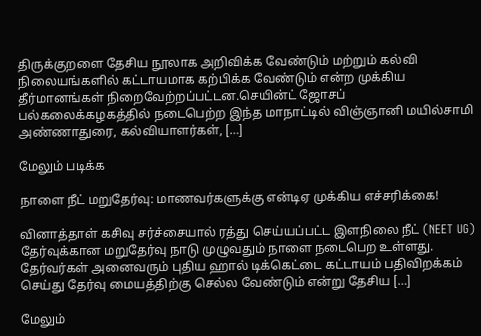திருக்குறளை தேசிய நூலாக அறிவிக்க வேண்டும் மற்றும் கல்வி நிலையங்களில் கட்டாயமாக கற்பிக்க வேண்டும் என்ற முக்கிய தீர்மானங்கள் நிறைவேற்றப்பட்டன.செயின்ட் ஜோசப் பல்கலைக்கழகத்தில் நடைபெற்ற இந்த மாநாட்டில் விஞ்ஞானி மயில்சாமி அண்ணாதுரை, கல்வியாளர்கள், […]

மேலும் படிக்க

நாளை நீட் மறுதேர்வு: மாணவர்களுக்கு என்டிஏ முக்கிய எச்சரிக்கை!

வினாத்தாள் கசிவு சர்ச்சையால் ரத்து செய்யப்பட்ட இளநிலை நீட் (NEET UG) தேர்வுக்கான மறுதேர்வு நாடு முழுவதும் நாளை நடைபெற உள்ளது. தேர்வர்கள் அனைவரும் புதிய ஹால் டிக்கெட்டை கட்டாயம் பதிவிறக்கம் செய்து தேர்வு மையத்திற்கு செல்ல வேண்டும் என்று தேசிய […]

மேலும்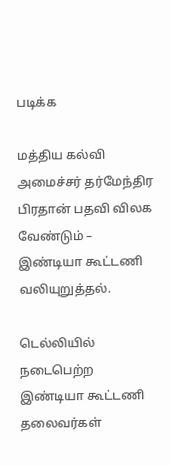படிக்க

மத்திய கல்வி அமைச்சர் தர்மேந்திர பிரதான் பதவி விலக வேண்டும் – இண்டியா கூட்டணி வலியுறுத்தல்.

டெல்லியில் நடைபெற்ற இண்டியா கூட்டணி தலைவர்கள்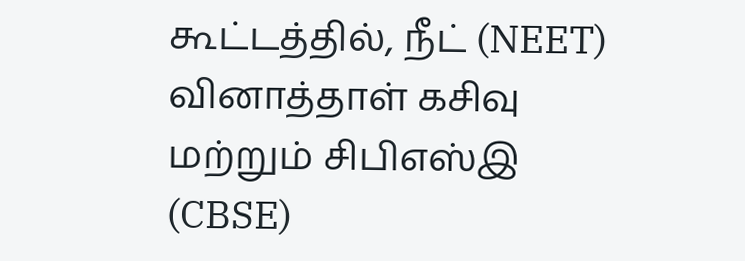கூட்டத்தில், நீட் (NEET) வினாத்தாள் கசிவு மற்றும் சிபிஎஸ்இ (CBSE)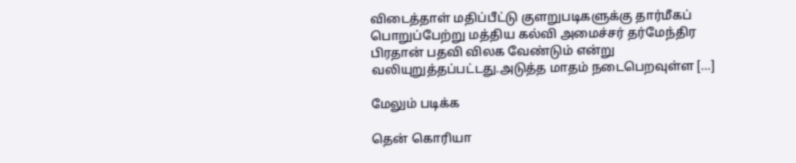விடைத்தாள் மதிப்பீட்டு குளறுபடிகளுக்கு தார்மீகப் பொறுப்பேற்று மத்திய கல்வி அமைச்சர் தர்மேந்திர பிரதான் பதவி விலக வேண்டும் என்று வலியுறுத்தப்பட்டது.அடுத்த மாதம் நடைபெறவுள்ள […]

மேலும் படிக்க

தென் கொரியா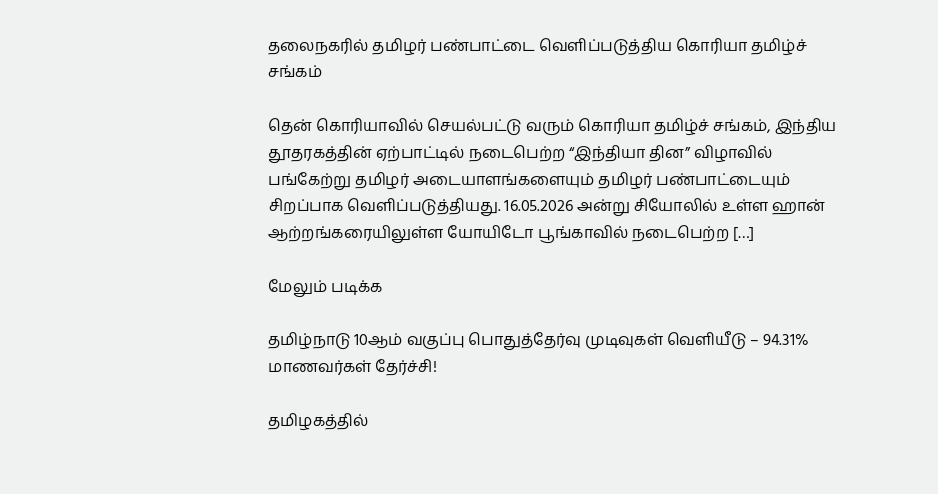தலைநகரில் தமிழர் பண்பாட்டை வெளிப்படுத்திய கொரியா தமிழ்ச் சங்கம்

தென் கொரியாவில் செயல்பட்டு வரும் கொரியா தமிழ்ச் சங்கம், இந்திய தூதரகத்தின் ஏற்பாட்டில் நடைபெற்ற “இந்தியா தின” விழாவில் பங்கேற்று தமிழர் அடையாளங்களையும் தமிழர் பண்பாட்டையும் சிறப்பாக வெளிப்படுத்தியது. 16.05.2026 அன்று சியோலில் உள்ள ஹான் ஆற்றங்கரையிலுள்ள யோயிடோ பூங்காவில் நடைபெற்ற […]

மேலும் படிக்க

தமிழ்நாடு 10ஆம் வகுப்பு பொதுத்தேர்வு முடிவுகள் வெளியீடு – 94.31% மாணவர்கள் தேர்ச்சி!

தமிழகத்தில்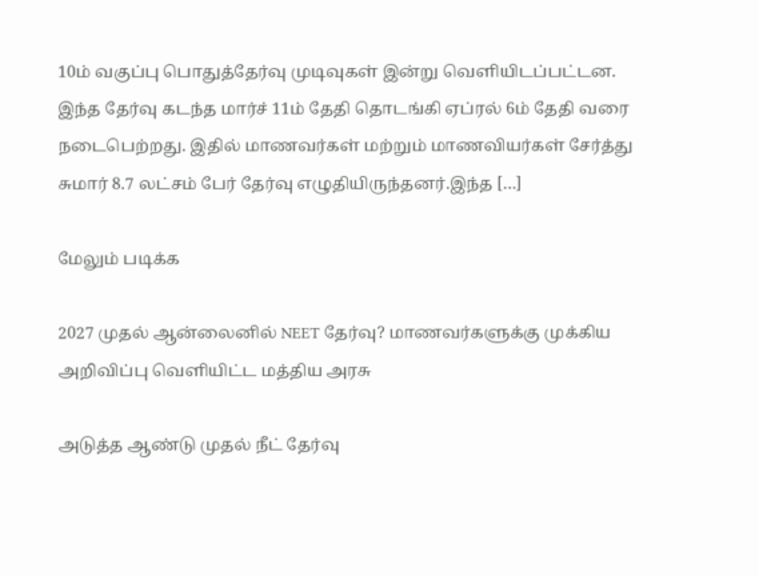10ம் வகுப்பு பொதுத்தேர்வு முடிவுகள் இன்று வெளியிடப்பட்டன. இந்த தேர்வு கடந்த மார்ச் 11ம் தேதி தொடங்கி ஏப்ரல் 6ம் தேதி வரை நடைபெற்றது. இதில் மாணவர்கள் மற்றும் மாணவியர்கள் சேர்த்து சுமார் 8.7 லட்சம் பேர் தேர்வு எழுதியிருந்தனர்.இந்த […]

மேலும் படிக்க

2027 முதல் ஆன்லைனில் NEET தேர்வு? மாணவர்களுக்கு முக்கிய அறிவிப்பு வெளியிட்ட மத்திய அரசு

அடுத்த ஆண்டு முதல் நீட் தேர்வு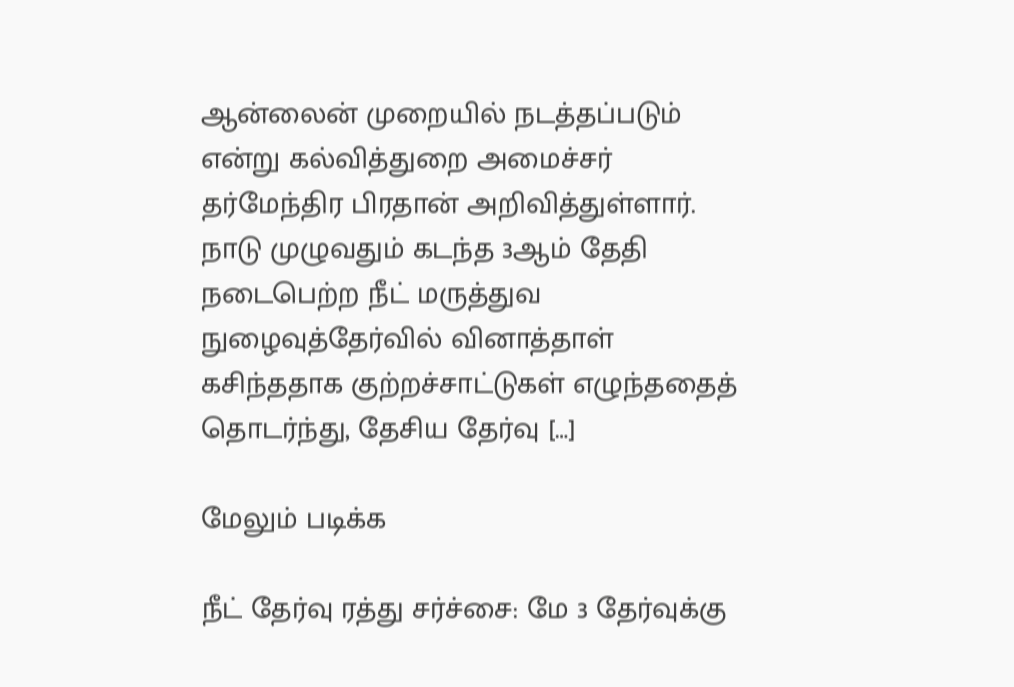ஆன்லைன் முறையில் நடத்தப்படும் என்று கல்வித்துறை அமைச்சர் தர்மேந்திர பிரதான் அறிவித்துள்ளார். நாடு முழுவதும் கடந்த 3ஆம் தேதி நடைபெற்ற நீட் மருத்துவ நுழைவுத்தேர்வில் வினாத்தாள் கசிந்ததாக குற்றச்சாட்டுகள் எழுந்ததைத் தொடர்ந்து, தேசிய தேர்வு […]

மேலும் படிக்க

நீட் தேர்வு ரத்து சர்ச்சை: மே 3 தேர்வுக்கு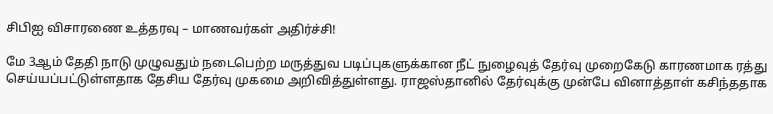சிபிஐ விசாரணை உத்தரவு – மாணவர்கள் அதிர்ச்சி!

மே 3ஆம் தேதி நாடு முழுவதும் நடைபெற்ற மருத்துவ படிப்புகளுக்கான நீட் நுழைவுத் தேர்வு முறைகேடு காரணமாக ரத்து செய்யப்பட்டுள்ளதாக தேசிய தேர்வு முகமை அறிவித்துள்ளது. ராஜஸ்தானில் தேர்வுக்கு முன்பே வினாத்தாள் கசிந்ததாக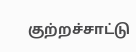குற்றச்சாட்டு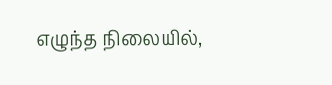எழுந்த நிலையில்,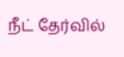நீட் தேர்வில்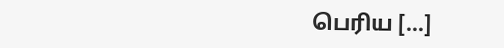பெரிய […]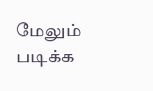மேலும் படிக்க